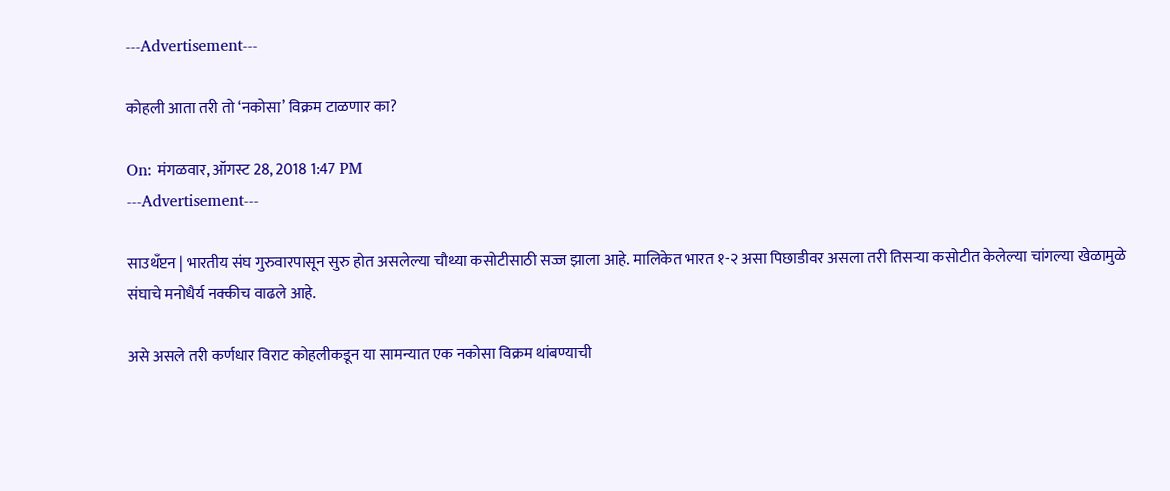---Advertisement---

कोहली आता तरी तो ‘नकोसा’ विक्रम टाळणार का?

On: मंगळवार, ऑगस्ट 28, 2018 1:47 PM
---Advertisement---

साउथॅंप्टन | भारतीय संघ गुरुवारपासून सुरु होत असलेल्या चौथ्या कसोटीसाठी सज्ज झाला आहे. मालिकेत भारत १-२ असा पिछाडीवर असला तरी तिसऱ्या कसोटीत केलेल्या चांगल्या खेळामुळे संघाचे मनोधैर्य नक्कीच वाढले आहे.

असे असले तरी कर्णधार विराट कोहलीकडून या सामन्यात एक नकोसा विक्रम थांबण्याची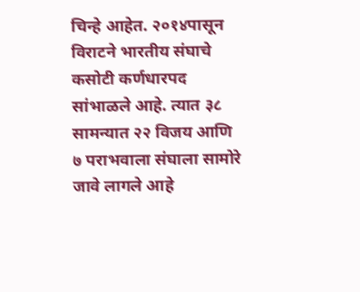चिन्हे आहेत. २०१४पासून विराटने भारतीय संघाचे कसोटी कर्णधारपद सांभाळले आहे. त्यात ३८ सामन्यात २२ विजय आणि ७ पराभवाला संघाला सामोरे जावे लागले आहे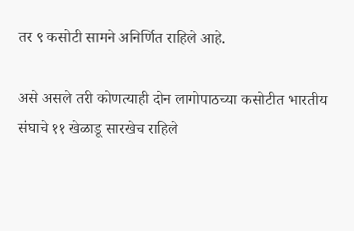तर ९ कसोटी सामने अनिर्णित राहिले आहे.

असे असले तरी कोणत्याही दोन लागोपाठच्या कसोटीत भारतीय संघाचे ११ खेळाडू सारखेच राहिले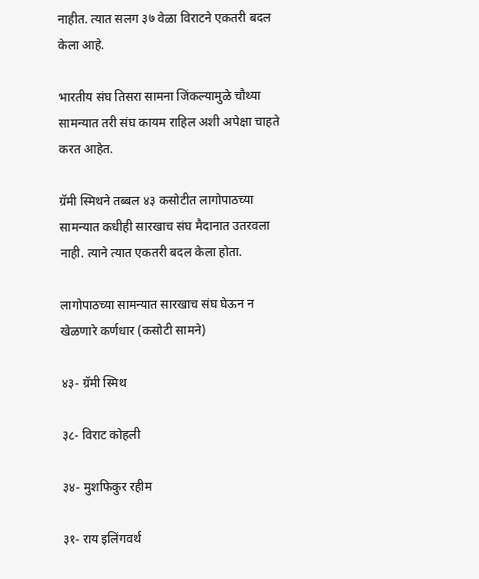नाहीत. त्यात सलग ३७ वेळा विराटने एकतरी बदल केला आहे.

भारतीय संघ तिसरा सामना जिंकल्यामुळे चौथ्या सामन्यात तरी संघ कायम राहिल अशी अपेक्षा चाहते करत आहेत.

ग्रॅमी स्मिथने तब्बल ४३ कसोटीत लागोपाठच्या सामन्यात कधीही सारखाच संघ मैदानात उतरवला नाही. त्याने त्यात एकतरी बदल केला होता.

लागोपाठच्या सामन्यात सारखाच संघ घेऊन न खेळणारे कर्णधार (कसोटी सामने)

४३- ग्रॅमी स्मिथ

३८- विराट कोहली

३४- मुशफिकुर रहीम

३१- राय इलिंगवर्थ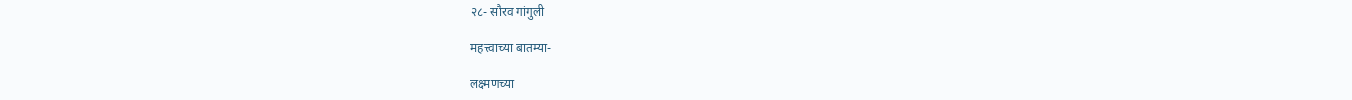२८- सौरव गांगुली

महत्त्वाच्या बातम्या-

लक्ष्मणच्या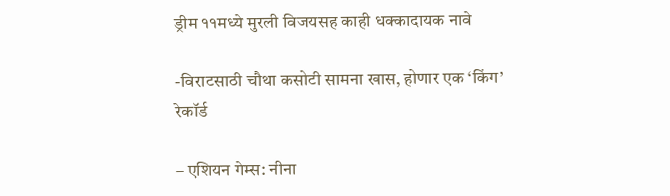ड्रीम ११मध्ये मुरली विजयसह काही धक्कादायक नावे

-विराटसाठी चौथा कसोटी सामना खास, होणार एक ‘किंग’ रेकॉर्ड

– एशियन गेम्स: नीना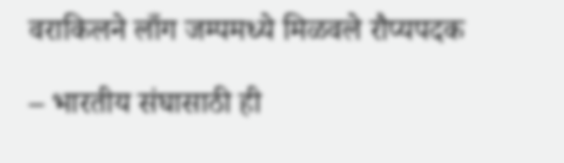वराकिलने लाँग जम्पमध्ये मिळवले रौप्यपदक

– भारतीय संघासाठी ही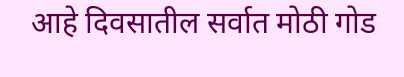आहे दिवसातील सर्वात मोठी गोड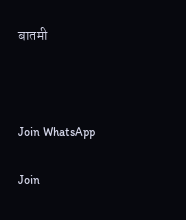बातमी



Join WhatsApp

Join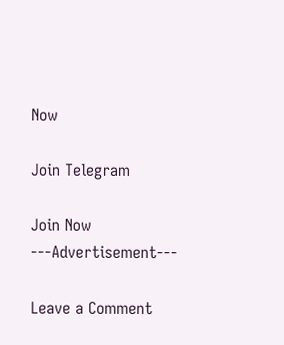Now

Join Telegram

Join Now
---Advertisement---

Leave a Comment